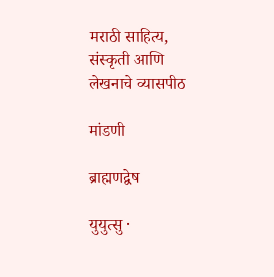मराठी साहित्य, संस्कृती आणि लेखनाचे व्यासपीठ

मांडणी

ब्राह्मणद्वेष

युयुत्सु ·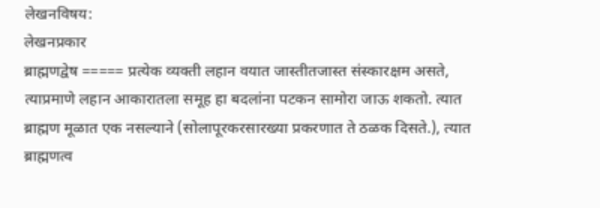लेखनविषय:
लेखनप्रकार
ब्राह्मणद्वेष ===== प्रत्येक व्यक्ती लहान वयात जास्तीतजास्त संस्कारक्षम असते, त्याप्रमाणे लहान आकारातला समूह हा बदलांना पटकन सामोरा जाऊ शकतो. त्यात ब्राह्मण मूळात एक नसल्याने (सोलापूरकरसारख्या प्रकरणात ते ठळक दिसते.), त्यात ब्राह्मणत्व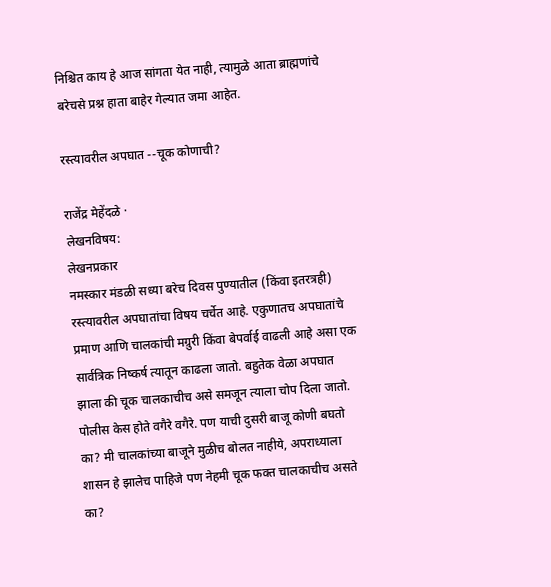निश्चित काय हे आज सांगता येत नाही, त्यामुळे आता ब्राह्मणांचे बरेचसे प्रश्न हाता बाहेर गेल्यात जमा आहेत.

रस्त्यावरील अपघात --चूक कोणाची?

राजेंद्र मेहेंदळे ·
लेखनविषय:
लेखनप्रकार
नमस्कार मंडळी सध्या बरेच दिवस पुण्यातील (किंवा इतरत्रही) रस्त्यावरील अपघातांचा विषय चर्चेत आहे. एकुणातच अपघातांचे प्रमाण आणि चालकांची मग्रुरी किंवा बेपर्वाई वाढली आहे असा एक सार्वत्रिक निष्कर्ष त्यातून काढला जातो. बहुतेक वेळा अपघात झाला की चूक चालकाचीच असे समजून त्याला चोप दिला जातो. पोलीस केस होते वगैरे वगैरे. पण याची दुसरी बाजू कोणी बघतो का? मी चालकांच्या बाजूने मुळीच बोलत नाहीये, अपराध्याला शासन हे झालेच पाहिजे पण नेहमी चूक फक्त चालकाचीच असते का?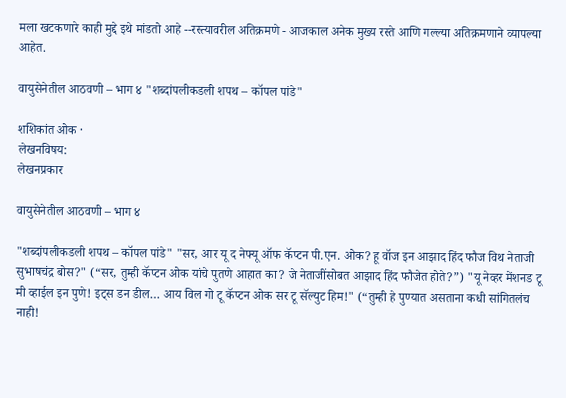मला खटकणारे काही मुद्दे इथे मांडतो आहे --रस्त्यावरील अतिक्रमणे - आजकाल अनेक मुख्य रस्ते आणि गल्ल्या अतिक्रमणाने व्यापल्या आहेत.

वायुसेनेतील आठवणी – भाग ४ "शब्दांपलीकडली शपथ – कॉपल पांडे"

शशिकांत ओक ·
लेखनविषय:
लेखनप्रकार

वायुसेनेतील आठवणी – भाग ४

"शब्दांपलीकडली शपथ – कॉपल पांडे" "सर, आर यू द नेफ्यू ऑफ कॅप्टन पी.एन. ओक? हू वॉज इन आझाद हिंद फौज विथ नेताजी सुभाषचंद्र बोस?" (“सर, तुम्ही कॅप्टन ओक यांचे पुतणे आहात का? जे नेताजींसोबत आझाद हिंद फौजेत होते?”) "यू नेव्हर मेंशनड टू मी व्हाईल इन पुणे! इट्स डन डील… आय विल गो टू कॅप्टन ओक सर टू सॅल्युट हिम!" (“तुम्ही हे पुण्यात असताना कधी सांगितलंच नाही!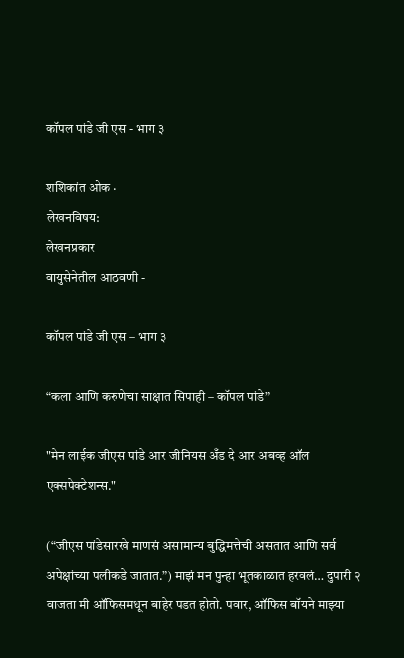कॉपल पांडे जी एस - भाग ३

शशिकांत ओक ·
लेखनविषय:
लेखनप्रकार
वायुसेनेतील आठवणी -

कॉपल पांडे जी एस – भाग ३

“कला आणि करुणेचा साक्षात सिपाही – कॉपल पांडे”

"मेन लाईक जीएस पांडे आर जीनियस अँड दे आर अबव्ह ऑल एक्सपेक्टेशन्स."

(“जीएस पांडेसारखे माणसं असामान्य बुद्धिमत्तेची असतात आणि सर्व अपेक्षांच्या पलीकडे जातात.”) माझं मन पुन्हा भूतकाळात हरवलं… दुपारी २ वाजता मी ऑफिसमधून बाहेर पडत होतो. पवार, ऑफिस बॉयने माझ्या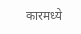कारमध्ये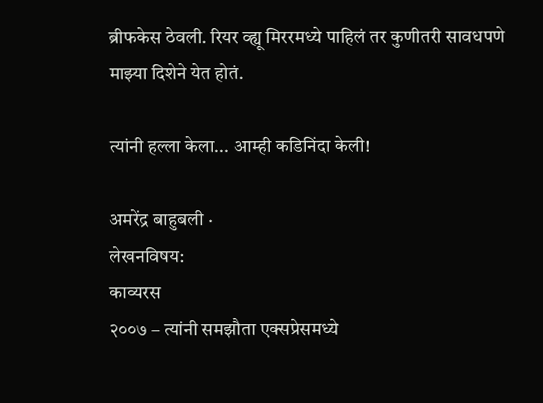ब्रीफकेस ठेवली. रियर व्ह्यू मिररमध्ये पाहिलं तर कुणीतरी सावधपणे माझ्या दिशेने येत होतं.

त्यांनी हल्ला केला... आम्ही कडिनिंदा केली!

अमरेंद्र बाहुबली ·
लेखनविषय:
काव्यरस
२००७ – त्यांनी समझौता एक्सप्रेसमध्ये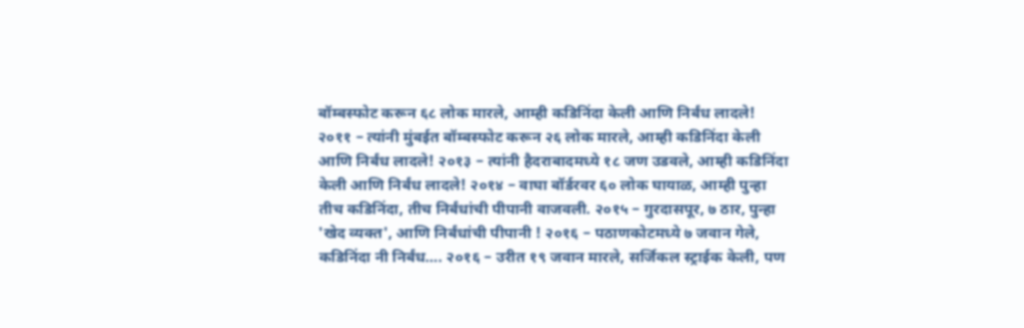बॉम्बस्फोट करून ६८ लोक मारले, आम्ही कडिनिंदा केली आणि निर्बंध लादले! २०११ – त्यांनी मुंबईत बॉम्बस्फोट करून २६ लोक मारले, आम्ही कडिनिंदा केली आणि निर्बंध लादले! २०१३ – त्यांनी हैदराबादमध्ये १८ जण उडवले, आम्ही कडिनिंदा केली आणि निर्बंध लादले! २०१४ – वाघा बॉर्डरवर ६० लोक घायाळ, आम्ही पुन्हा तीच कडिनिंदा, तीच निर्बंधांची पीपानी वाजवली. २०१५ – गुरदासपूर, ७ ठार, पुन्हा 'खेद व्यक्त', आणि निर्बंधांची पीपानी ! २०१६ – पठाणकोटमध्ये ७ जवान गेले, कडिनिंदा नी निर्बंध…. २०१६ – उरीत १९ जवान मारले, सर्जिकल स्ट्राईक केली, पण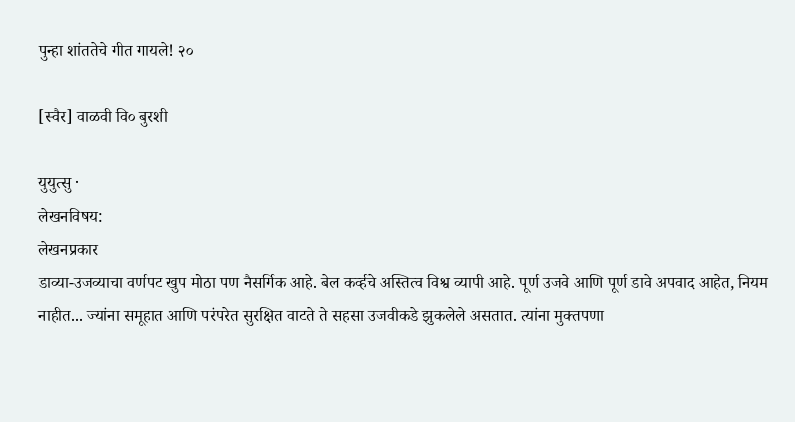पुन्हा शांततेचे गीत गायले! २०

[स्वैर] वाळवी वि० बुरशी

युयुत्सु ·
लेखनविषय:
लेखनप्रकार
डाव्या-उजव्याचा वर्णपट खुप मोठा पण नैसर्गिक आहे. बेल कर्व्हचे अस्तित्व विश्व व्यापी आहे. पूर्ण उजवे आणि पूर्ण डावे अपवाद आहेत, नियम नाहीत... ज्यांना समूहात आणि परंपरेत सुरक्षित वाटते ते सहसा उजवीकडे झुकलेले असतात. त्यांना मुक्तपणा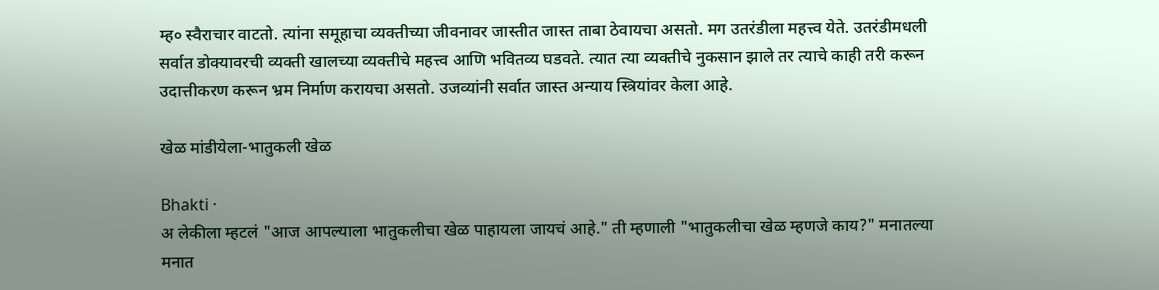म्ह० स्वैराचार वाटतो. त्यांना समूहाचा व्यक्तीच्या जीवनावर जास्तीत जास्त ताबा ठेवायचा असतो. मग उतरंडीला महत्त्व येते. उतरंडीमधली सर्वात डोक्यावरची व्यक्ती खालच्या व्यक्तीचे महत्त्व आणि भवितव्य घडवते. त्यात त्या व्यक्तीचे नुकसान झाले तर त्याचे काही तरी करून उदात्तीकरण करून भ्रम निर्माण करायचा असतो. उजव्यांनी सर्वात जास्त अन्याय स्त्रियांवर केला आहे.

खेळ मांडीयेला-भातुकली खेळ

Bhakti ·
अ लेकीला म्हटलं "आज आपल्याला भातुकलीचा खेळ पाहायला जायचं आहे." ती म्हणाली "भातुकलीचा खेळ म्हणजे काय?" मनात‌ल्या मनात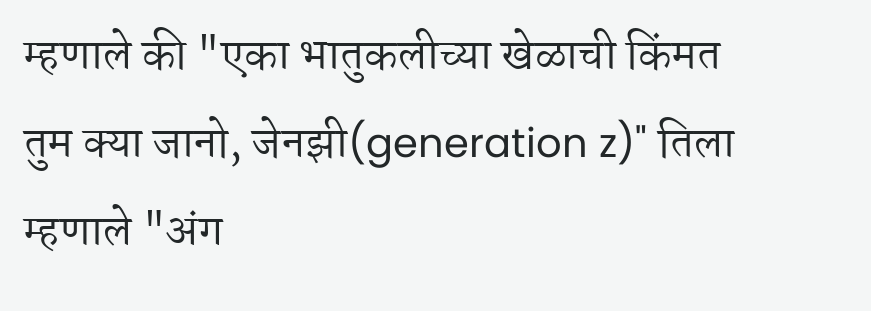म्हणाले की "एका भातुकलीच्या खेळाची किंमत तुम क्या जानो, जेनझी(generation z)" तिला म्हणाले "अंग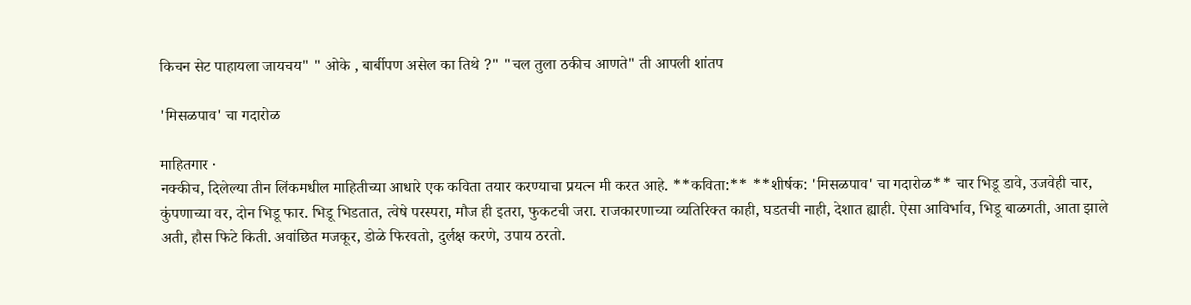किचन सेट पाहायला जायचय" " ओके , बार्बीपण असेल का तिथे ?" "चल तुला ठकीच आणते" ती आपली शांतप

'मिसळपाव' चा गदारोळ

माहितगार ·
नक्कीच, दिलेल्या तीन लिंकमधील माहितीच्या आधारे एक कविता तयार करण्याचा प्रयत्न मी करत आहे. **कविता:** **शीर्षक: 'मिसळपाव' चा गदारोळ** चार भिडू डावे, उजवेही चार, कुंपणाच्या वर, दोन भिडू फार. भिडू भिडतात, त्वेषे परस्परा, मौज ही इतरा, फुकटची जरा. राजकारणाच्या व्यतिरिक्त काही, घडतची नाही, देशात ह्याही. ऐसा आविर्भाव, भिडू बाळगती, आता झाले अती, हौस फिटे किती. अवांछित मजकूर, डोळे फिरवतो, दुर्लक्ष करणे, उपाय ठरतो.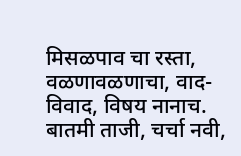मिसळपाव चा रस्ता, वळणावळणाचा, वाद-विवाद, विषय नानाच. बातमी ताजी, चर्चा नवी,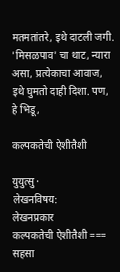मतमतांतरे, इथे दाटली जगी. 'मिसळपाव' चा थाट, न्यारा असा, प्रत्येकाचा आवाज, इथे घुमतो दाही दिशा. पण, हे भिडू,

कल्पकतेची ऐशीतैशी

युयुत्सु ·
लेखनविषय:
लेखनप्रकार
कल्पकतेची ऐशीतैशी === सहसा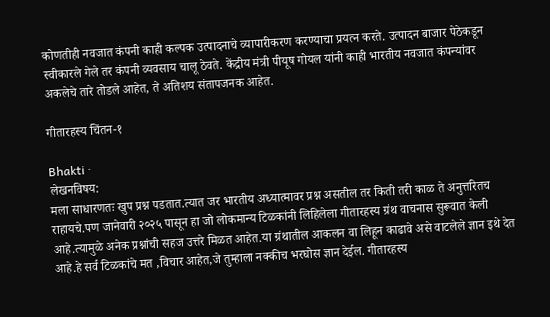कोणतीही नवजात कंपनी काही कल्पक उत्पादनाचे व्यापारीकरण करण्याचा प्रयत्न करते. उत्पादन बाजार पेठेकडून स्वीकारले गेले तर कंपनी व्यवसाय चालू ठेवते. केंद्रीय मंत्री पीयूष गोयल यांनी काही भारतीय नवजात कंपन्यांवर अकलेचे तारे तोडले आहेत, ते अतिशय संतापजनक आहेत.

गीतारहस्य चिंतन-१

Bhakti ·
लेखनविषय:
मला साधारणतः खुप प्रश्न‌ पडतात.त्यात जर भारतीय अध्यात्मावर प्रश्न असतील तर किती तरी काळ ते अनुत्तरितच राहायचे.पण जानेवारी २०२५ पासून हा जो लोकमान्य टिळकांनी लिहिलेला गीतारहस्य ग्रंथ वाचनास सुरूवात केली आहे.त्यामुळे अनेक प्रश्नांची सहज उत्तरे मिळत आहेत.या ग्रंथातील आकलन वा लिहून काढावे असे वाटलेले ज्ञान इथे देत आहे.हे सर्व टिळकांचे मत ,विचार आहेत,जे तुम्हाला नक्कीच भरघोस ज्ञान देईल. गीतारहस्य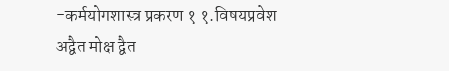-कर्मयोगशास्त्र प्रकरण १ १.विषयप्रवेश अद्वैत मोक्ष द्वैत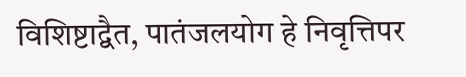विशिष्टाद्वैत, पातंजलयोग हे निवृत्तिपर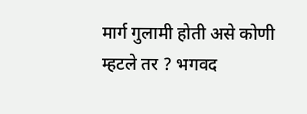मार्ग गुलामी होती असे कोणी म्हटले तर ? भगवद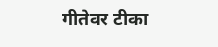गीतेवर टीका